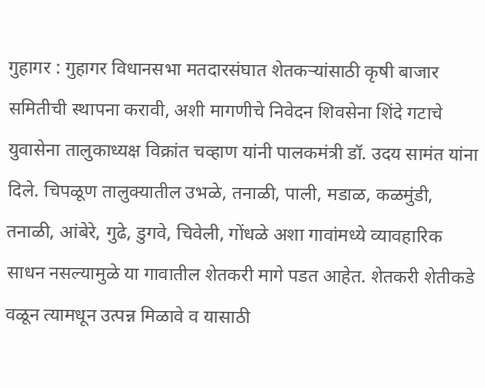गुहागर : गुहागर विधानसभा मतदारसंघात शेतकऱ्यांसाठी कृषी बाजार समितीची स्थापना करावी, अशी मागणीचे निवेदन शिवसेना शिंदे गटाचे युवासेना तालुकाध्यक्ष विक्रांत चव्हाण यांनी पालकमंत्री डॉ. उदय सामंत यांना दिले. चिपळूण तालुक्यातील उभळे, तनाळी, पाली, मडाळ, कळमुंडी, तनाळी, आंबेरे, गुढे, डुगवे, चिवेली, गोंधळे अशा गावांमध्ये व्यावहारिक साधन नसल्यामुळे या गावातील शेतकरी मागे पडत आहेत. शेतकरी शेतीकडे वळून त्यामधून उत्पन्न मिळावे व यासाठी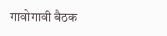गावोगावी बैठक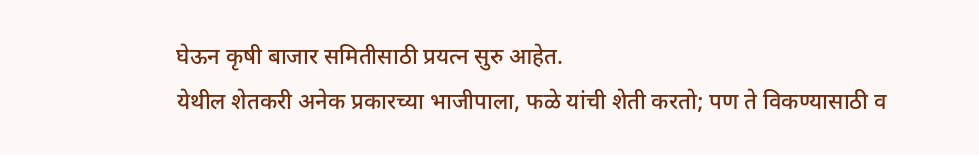घेऊन कृषी बाजार समितीसाठी प्रयत्न सुरु आहेत.
येथील शेतकरी अनेक प्रकारच्या भाजीपाला, फळे यांची शेती करतो; पण ते विकण्यासाठी व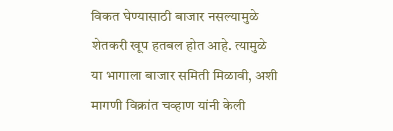विकत घेण्यासाठी बाजार नसल्यामुळे शेतकरी खूप हतबल होत आहे. त्यामुळे या भागाला बाजार समिती मिळावी, अशी मागणी विक्रांत चव्हाण यांनी केली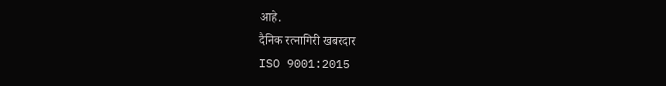आहे.
दैनिक रत्नागिरी खबरदार
ISO 9001:2015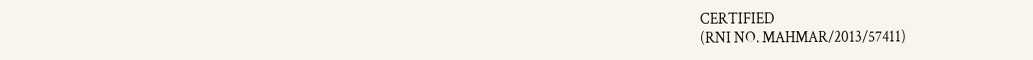CERTIFIED
(RNI NO. MAHMAR/2013/57411)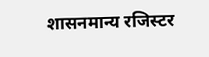शासनमान्य रजिस्टर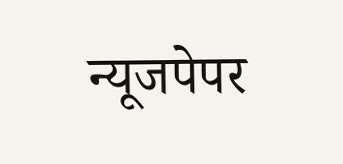न्यूजपेपर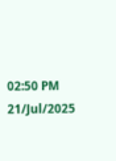02:50 PM 21/Jul/2025